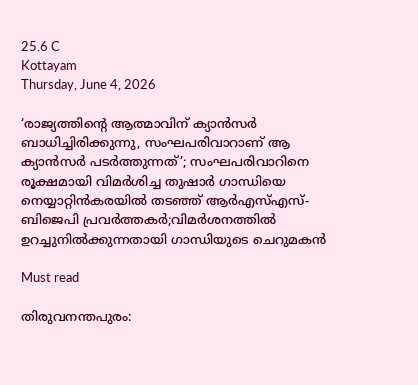25.6 C
Kottayam
Thursday, June 4, 2026

‘രാജ്യത്തിന്റെ ആത്മാവിന് ക്യാന്‍സര്‍ ബാധിച്ചിരിക്കുന്നു, സംഘപരിവാറാണ് ആ ക്യാന്‍സര്‍ പടര്‍ത്തുന്നത്’; സംഘപരിവാറിനെ രൂക്ഷമായി വിമര്‍ശിച്ച തുഷാര്‍ ഗാന്ധിയെ നെയ്യാറ്റിന്‍കരയില്‍ തടഞ്ഞ് ആര്‍എസ്എസ്-ബിജെപി പ്രവര്‍ത്തകര്‍;വിമര്‍ശനത്തില്‍ ഉറച്ചുനില്‍ക്കുന്നതായി ഗാന്ധിയുടെ ചെറുമകന്‍

Must read

തിരുവനന്തപുരം: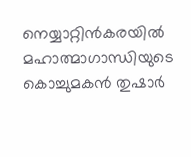നെയ്യാറ്റിന്‍കരയില്‍ മഹാത്മാഗാന്ധിയുടെ കൊച്ചുമകന്‍ തുഷാര്‍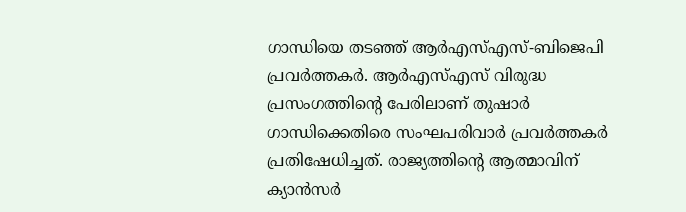ഗാന്ധിയെ തടഞ്ഞ് ആര്‍എസ്എസ്-ബിജെപി പ്രവര്‍ത്തകര്‍. ആര്‍എസ്എസ് വിരുദ്ധ പ്രസംഗത്തിന്റെ പേരിലാണ് തുഷാര്‍ ഗാന്ധിക്കെതിരെ സംഘപരിവാര്‍ പ്രവര്‍ത്തകര്‍ പ്രതിഷേധിച്ചത്. രാജ്യത്തിന്റെ ആത്മാവിന് ക്യാന്‍സര്‍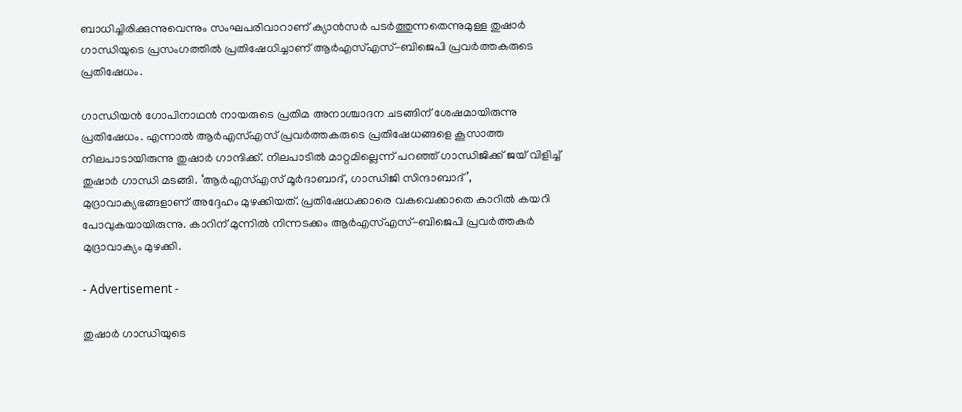ബാധിച്ചിരിക്കുന്നുവെന്നും സംഘപരിവാറാണ് ക്യാന്‍സര്‍ പടര്‍ത്തുന്നതെന്നുമുള്ള തുഷാര്‍ ഗാന്ധിയുടെ പ്രസംഗത്തില്‍ പ്രതിഷേധിച്ചാണ് ആര്‍എസ്എസ്-ബിജെപി പ്രവര്‍ത്തകരുടെ പ്രതിഷേധം.

ഗാന്ധിയന്‍ ഗോപിനാഥന്‍ നായരുടെ പ്രതിമ അനാശ്ചാദന ചടങ്ങിന് ശേഷമായിരുന്നു പ്രതിഷേധം. എന്നാല്‍ ആര്‍എസ്എസ് പ്രവര്‍ത്തകരുടെ പ്രതിഷേധങ്ങളെ കൂസാത്ത നിലപാടായിരുന്നു തുഷാര്‍ ഗാന്ദിക്ക്. നിലപാടില്‍ മാറ്റമില്ലെന്ന് പറഞ്ഞ് ഗാന്ധിജിക്ക് ജയ് വിളിച്ച് തുഷാര്‍ ഗാന്ധി മടങ്ങി. ‘ആര്‍എസ്എസ് മൂര്‍ദാബാദ്, ഗാന്ധിജി സിന്ദാബാദ്’, മുദ്രാവാക്യഭങ്ങളാണ് അദ്ദേഹം മുഴക്കിയത്. പ്രതിഷേധക്കാരെ വകവെക്കാതെ കാറില്‍ കയറി പോവുകയായിരുന്നു. കാറിന് മുന്നില്‍ നിന്നടക്കം ആര്‍എസ്എസ്-ബിജെപി പ്രവര്‍ത്തകര്‍ മുദ്രാവാക്യം മുഴക്കി.

- Advertisement -

തുഷാര്‍ ഗാന്ധിയുടെ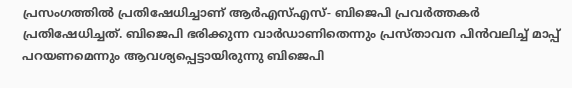പ്രസംഗത്തില്‍ പ്രതിഷേധിച്ചാണ് ആര്‍എസ്എസ്- ബിജെപി പ്രവര്‍ത്തകര്‍ പ്രതിഷേധിച്ചത്. ബിജെപി ഭരിക്കുന്ന വാര്‍ഡാണിതെന്നും പ്രസ്താവന പിന്‍വലിച്ച് മാപ്പ് പറയണമെന്നും ആവശ്യപ്പെട്ടായിരുന്നു ബിജെപി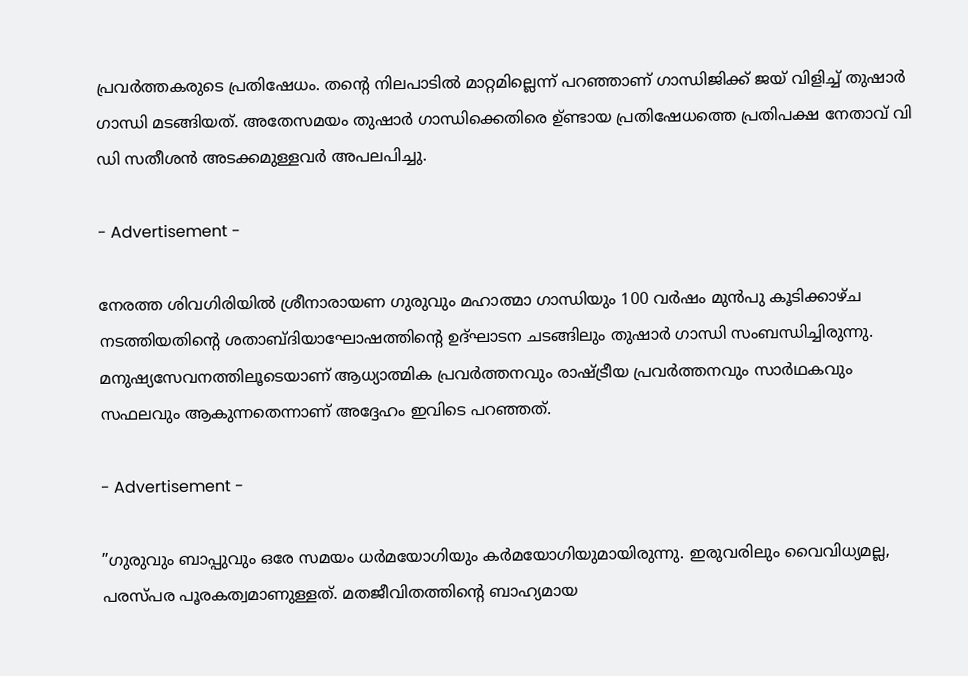പ്രവര്‍ത്തകരുടെ പ്രതിഷേധം. തന്റെ നിലപാടില്‍ മാറ്റമില്ലെന്ന് പറഞ്ഞാണ് ഗാന്ധിജിക്ക് ജയ് വിളിച്ച് തുഷാര്‍ ഗാന്ധി മടങ്ങിയത്. അതേസമയം തുഷാര്‍ ഗാന്ധിക്കെതിരെ ഉ്ണ്ടായ പ്രതിഷേധത്തെ പ്രതിപക്ഷ നേതാവ് വി ഡി സതീശന്‍ അടക്കമുള്ളവര്‍ അപലപിച്ചു.

- Advertisement -

നേരത്ത ശിവഗിരിയില്‍ ശ്രീനാരായണ ഗുരുവും മഹാത്മാ ഗാന്ധിയും 100 വര്‍ഷം മുന്‍പു കൂടിക്കാഴ്ച നടത്തിയതിന്റെ ശതാബ്ദിയാഘോഷത്തിന്റെ ഉദ്ഘാടന ചടങ്ങിലും തുഷാര്‍ ഗാന്ധി സംബന്ധിച്ചിരുന്നു. മനുഷ്യസേവനത്തിലൂടെയാണ് ആധ്യാത്മിക പ്രവര്‍ത്തനവും രാഷ്ട്രീയ പ്രവര്‍ത്തനവും സാര്‍ഥകവും സഫലവും ആകുന്നതെന്നാണ് അദ്ദേഹം ഇവിടെ പറഞ്ഞത്.

- Advertisement -

”ഗുരുവും ബാപ്പുവും ഒരേ സമയം ധര്‍മയോഗിയും കര്‍മയോഗിയുമായിരുന്നു. ഇരുവരിലും വൈവിധ്യമല്ല, പരസ്പര പൂരകത്വമാണുള്ളത്. മതജീവിതത്തിന്റെ ബാഹ്യമായ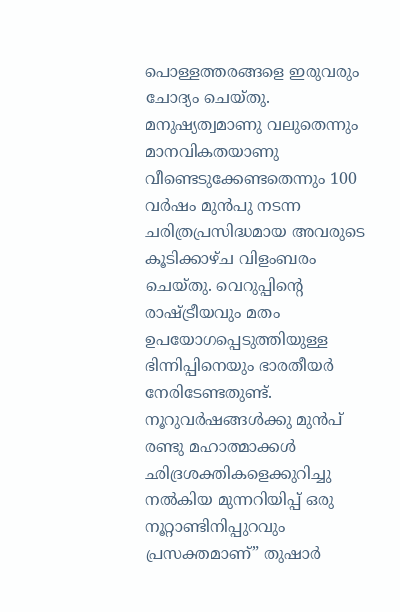പൊള്ളത്തരങ്ങളെ ഇരുവരും ചോദ്യം ചെയ്തു. മനുഷ്യത്വമാണു വലുതെന്നും മാനവികതയാണു വീണ്ടെടുക്കേണ്ടതെന്നും 100 വര്‍ഷം മുന്‍പു നടന്ന ചരിത്രപ്രസിദ്ധമായ അവരുടെ കൂടിക്കാഴ്ച വിളംബരം ചെയ്തു. വെറുപ്പിന്റെ രാഷ്ട്രീയവും മതം ഉപയോഗപ്പെടുത്തിയുള്ള ഭിന്നിപ്പിനെയും ഭാരതീയര്‍ നേരിടേണ്ടതുണ്ട്. നൂറുവര്‍ഷങ്ങള്‍ക്കു മുന്‍പ് രണ്ടു മഹാത്മാക്കള്‍ ഛിദ്രശക്തികളെക്കുറിച്ചു നല്‍കിയ മുന്നറിയിപ്പ് ഒരു നൂറ്റാണ്ടിനിപ്പുറവും പ്രസക്തമാണ്” തുഷാര്‍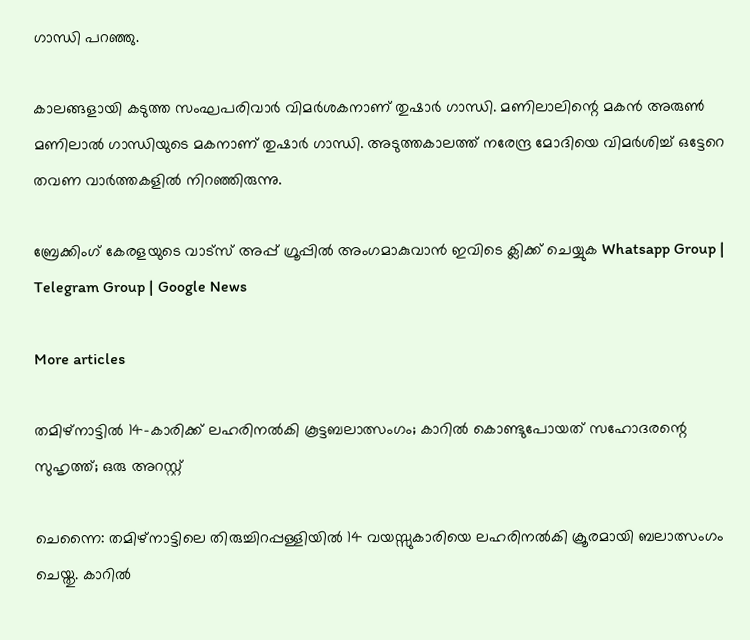ഗാന്ധി പറഞ്ഞു.

കാലങ്ങളായി കടുത്ത സംഘപരിവാര്‍ വിമര്‍ശകനാണ് തുഷാര്‍ ഗാന്ധി. മണിലാലിന്റെ മകന്‍ അരുണ്‍ മണിലാല്‍ ഗാന്ധിയുടെ മകനാണ് തുഷാര്‍ ഗാന്ധി. അടുത്തകാലത്ത് നരേന്ദ്ര മോദിയെ വിമര്‍ശിച്ച് ഒട്ടേറെ തവണ വാര്‍ത്തകളില്‍ നിറഞ്ഞിരുന്നു.

ബ്രേക്കിംഗ് കേരളയുടെ വാട്സ് അപ്പ് ഗ്രൂപ്പിൽ അംഗമാകുവാൻ ഇവിടെ ക്ലിക്ക് ചെയ്യുക Whatsapp Group | Telegram Group | Google News

More articles

തമിഴ്നാട്ടിൽ 14-കാരിക്ക് ലഹരിനൽകി കൂട്ടബലാത്സംഗം; കാറിൽ കൊണ്ടുപോയത് സഹോദരന്റെ സുഹൃത്ത്; ഒരു അറസ്റ്റ്

ചെന്നൈ: തമിഴ്നാട്ടിലെ തിരുച്ചിറപ്പള്ളിയിൽ 14 വയസ്സുകാരിയെ ലഹരിനൽകി ക്രൂരമായി ബലാത്സംഗം ചെയ്തു. കാറിൽ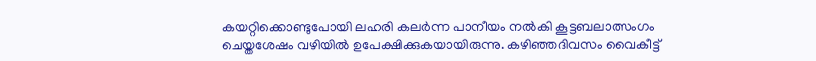കയറ്റിക്കൊണ്ടുപോയി ലഹരി കലർന്ന പാനീയം നൽകി കൂട്ടബലാത്സംഗം ചെയ്തശേഷം വഴിയിൽ ഉപേക്ഷിക്കുകയായിരുന്നു. കഴിഞ്ഞദിവസം വൈകീട്ട്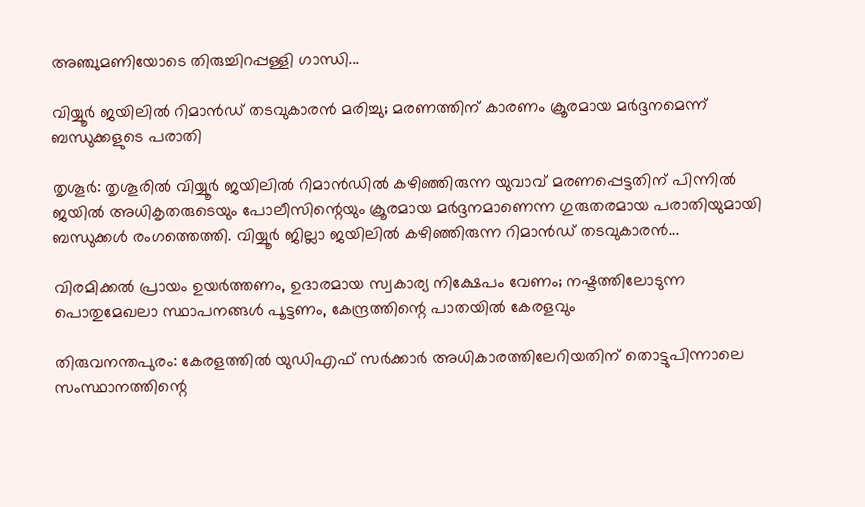അഞ്ചുമണിയോടെ തിരുച്ചിറപ്പള്ളി ഗാന്ധി...

വിയ്യൂർ ജയിലിൽ റിമാൻഡ് തടവുകാരൻ മരിച്ചു; മരണത്തിന് കാരണം ക്രൂരമായ മർദ്ദനമെന്ന് ബന്ധുക്കളുടെ പരാതി

തൃശൂർ: തൃശൂരിൽ വിയ്യൂർ ജയിലിൽ റിമാൻഡിൽ കഴിഞ്ഞിരുന്ന യുവാവ് മരണപ്പെട്ടതിന് പിന്നിൽ ജയിൽ അധികൃതരുടെയും പോലീസിന്റെയും ക്രൂരമായ മർദ്ദനമാണെന്ന ഗുരുതരമായ പരാതിയുമായി ബന്ധുക്കൾ രംഗത്തെത്തി. വിയ്യൂർ ജില്ലാ ജയിലിൽ കഴിഞ്ഞിരുന്ന റിമാൻഡ് തടവുകാരൻ...

വിരമിക്കൽ പ്രായം ഉയർത്തണം, ഉദാരമായ സ്വകാര്യ നിക്ഷേപം വേണം; നഷ്ടത്തിലോടുന്ന പൊതുമേഖലാ സ്ഥാപനങ്ങള്‍ പൂട്ടണം, കേന്ദ്രത്തിന്റെ പാതയില്‍ കേരളവും

തിരുവനന്തപുരം: കേരളത്തിൽ യുഡിഎഫ് സർക്കാർ അധികാരത്തിലേറിയതിന് തൊട്ടുപിന്നാലെ സംസ്ഥാനത്തിന്റെ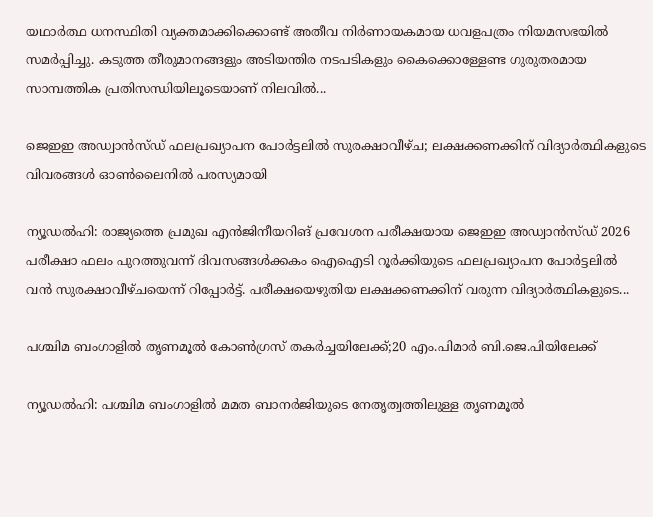യഥാർത്ഥ ധനസ്ഥിതി വ്യക്തമാക്കിക്കൊണ്ട് അതീവ നിർണായകമായ ധവളപത്രം നിയമസഭയിൽ സമർപ്പിച്ചു. കടുത്ത തീരുമാനങ്ങളും അടിയന്തിര നടപടികളും കൈക്കൊള്ളേണ്ട ഗുരുതരമായ സാമ്പത്തിക പ്രതിസന്ധിയിലൂടെയാണ് നിലവിൽ...

ജെഇഇ അഡ്വാൻസ്ഡ് ഫലപ്രഖ്യാപന പോർട്ടലിൽ സുരക്ഷാവീഴ്ച; ലക്ഷക്കണക്കിന് വിദ്യാർത്ഥികളുടെ വിവരങ്ങൾ ഓൺലൈനിൽ പരസ്യമായി

ന്യൂഡൽഹി: രാജ്യത്തെ പ്രമുഖ എൻജിനീയറിങ് പ്രവേശന പരീക്ഷയായ ജെഇഇ അഡ്വാൻസ്ഡ് 2026 പരീക്ഷാ ഫലം പുറത്തുവന്ന് ദിവസങ്ങൾക്കകം ഐഐടി റൂർക്കിയുടെ ഫലപ്രഖ്യാപന പോർട്ടലിൽ വൻ സുരക്ഷാവീഴ്ചയെന്ന് റിപ്പോർട്ട്. പരീക്ഷയെഴുതിയ ലക്ഷക്കണക്കിന് വരുന്ന വിദ്യാർത്ഥികളുടെ...

പശ്ചിമ ബംഗാളിൽ തൃണമൂൽ കോൺഗ്രസ് തകർച്ചയിലേക്ക്;20 എം.പിമാര്‍ ബി.ജെ.പിയിലേക്ക്‌

ന്യൂഡൽഹി: പശ്ചിമ ബംഗാളിൽ മമത ബാനർജിയുടെ നേതൃത്വത്തിലുള്ള തൃണമൂൽ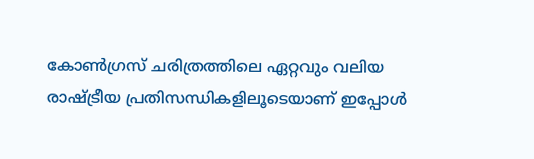കോൺഗ്രസ് ചരിത്രത്തിലെ ഏറ്റവും വലിയ രാഷ്ട്രീയ പ്രതിസന്ധികളിലൂടെയാണ് ഇപ്പോൾ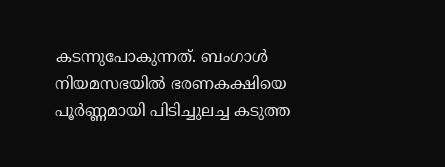കടന്നുപോകുന്നത്. ബംഗാൾ നിയമസഭയിൽ ഭരണകക്ഷിയെ പൂർണ്ണമായി പിടിച്ചുലച്ച കടുത്ത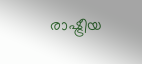രാഷ്ട്രീയ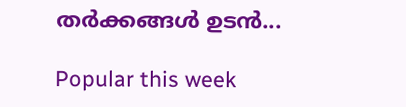തർക്കങ്ങൾ ഉടൻ...

Popular this week